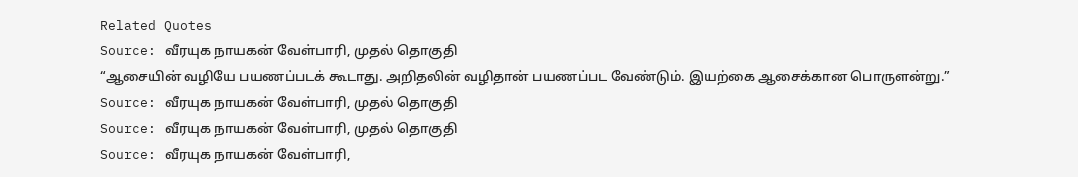Related Quotes
Source: வீரயுக நாயகன் வேள்பாரி, முதல் தொகுதி
“ஆசையின் வழியே பயணப்படக் கூடாது. அறிதலின் வழிதான் பயணப்பட வேண்டும். இயற்கை ஆசைக்கான பொருளன்று.”
Source: வீரயுக நாயகன் வேள்பாரி, முதல் தொகுதி
Source: வீரயுக நாயகன் வேள்பாரி, முதல் தொகுதி
Source: வீரயுக நாயகன் வேள்பாரி,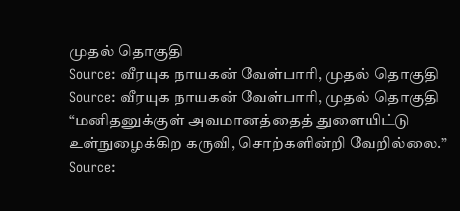முதல் தொகுதி
Source: வீரயுக நாயகன் வேள்பாரி, முதல் தொகுதி
Source: வீரயுக நாயகன் வேள்பாரி, முதல் தொகுதி
“மனிதனுக்குள் அவமானத்தைத் துளையிட்டு உள்நுழைக்கிற கருவி, சொற்களின்றி வேறில்லை.”
Source: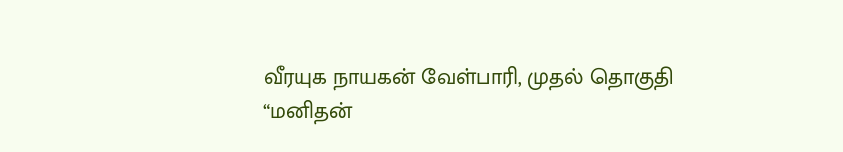வீரயுக நாயகன் வேள்பாரி, முதல் தொகுதி
“மனிதன்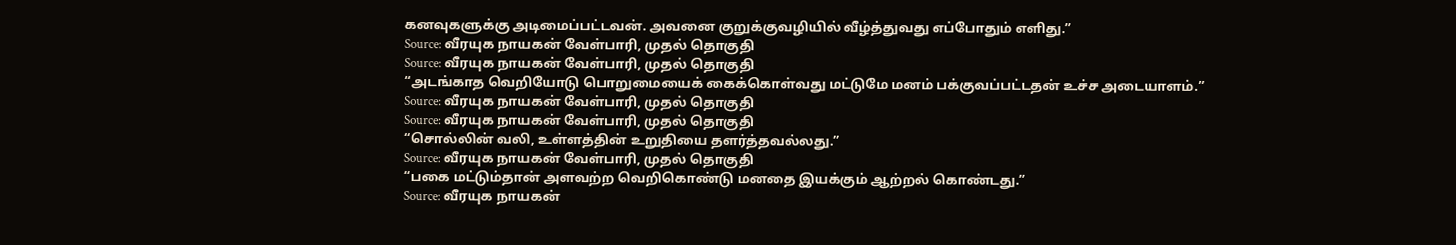கனவுகளுக்கு அடிமைப்பட்டவன். அவனை குறுக்குவழியில் வீழ்த்துவது எப்போதும் எளிது.”
Source: வீரயுக நாயகன் வேள்பாரி, முதல் தொகுதி
Source: வீரயுக நாயகன் வேள்பாரி, முதல் தொகுதி
“அடங்காத வெறியோடு பொறுமையைக் கைக்கொள்வது மட்டுமே மனம் பக்குவப்பட்டதன் உச்ச அடையாளம்.”
Source: வீரயுக நாயகன் வேள்பாரி, முதல் தொகுதி
Source: வீரயுக நாயகன் வேள்பாரி, முதல் தொகுதி
“சொல்லின் வலி, உள்ளத்தின் உறுதியை தளர்த்தவல்லது.”
Source: வீரயுக நாயகன் வேள்பாரி, முதல் தொகுதி
“பகை மட்டும்தான் அளவற்ற வெறிகொண்டு மனதை இயக்கும் ஆற்றல் கொண்டது.”
Source: வீரயுக நாயகன்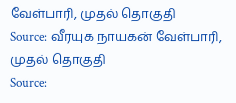வேள்பாரி, முதல் தொகுதி
Source: வீரயுக நாயகன் வேள்பாரி, முதல் தொகுதி
Source: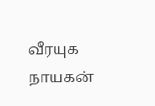வீரயுக நாயகன்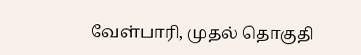வேள்பாரி, முதல் தொகுதி